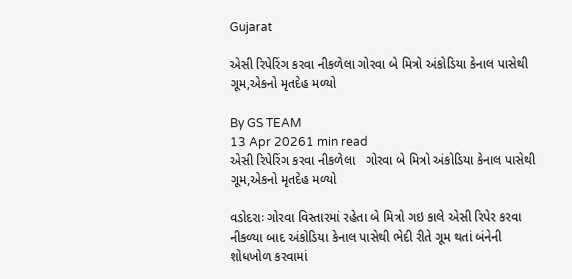Gujarat

એસી રિપેરિંગ કરવા નીકળેલા ગોરવા બે મિત્રો અંકોડિયા કેનાલ પાસેથી ગૂમ,એકનો મૃતદેહ મળ્યો

By GS TEAM
13 Apr 20261 min read
એસી રિપેરિંગ કરવા નીકળેલા   ગોરવા બે મિત્રો અંકોડિયા કેનાલ પાસેથી ગૂમ,એકનો મૃતદેહ મળ્યો

વડોદરાઃ ગોરવા વિસ્તારમાં રહેતા બે મિત્રો ગઇ કાલે એસી રિપેર કરવા નીકળ્યા બાદ અંકોડિયા કેનાલ પાસેથી ભેદી રીતે ગૂમ થતાં બંનેની શોધખોળ કરવામાં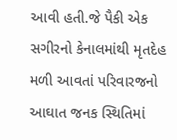આવી હતી.જે પૈકી એક સગીરનો કેનાલમાંથી મૃતદેહ મળી આવતાં પરિવારજનો આઘાત જનક સ્થિતિમાં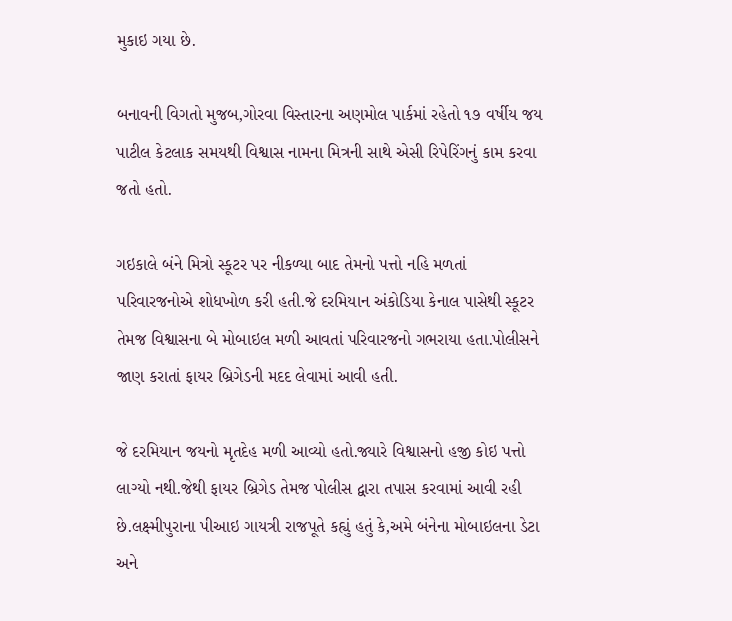મુકાઇ ગયા છે.

બનાવની વિગતો મુજબ,ગોરવા વિસ્તારના અણમોલ પાર્કમાં રહેતો ૧૭ વર્ષીય જય પાટીલ કેટલાક સમયથી વિશ્વાસ નામના મિત્રની સાથે એસી રિપેરિંગનું કામ કરવા જતો હતો.

ગઇકાલે બંને મિત્રો સ્કૂટર પર નીકળ્યા બાદ તેમનો પત્તો નહિ મળતાં પરિવારજનોએ શોધખોળ કરી હતી.જે દરમિયાન અંકોડિયા કેનાલ પાસેથી સ્કૂટર તેમજ વિશ્વાસના બે મોબાઇલ મળી આવતાં પરિવારજનો ગભરાયા હતા.પોલીસને જાણ કરાતાં ફાયર બ્રિગેડની મદદ લેવામાં આવી હતી.

જે દરમિયાન જયનો મૃતદેહ મળી આવ્યો હતો.જ્યારે વિશ્વાસનો હજી કોઇ પત્તો લાગ્યો નથી.જેથી ફાયર બ્રિગેડ તેમજ પોલીસ દ્વારા તપાસ કરવામાં આવી રહી છે.લક્ષ્મીપુરાના પીઆઇ ગાયત્રી રાજપૂતે કહ્યું હતું કે,અમે બંનેના મોબાઇલના ડેટા અને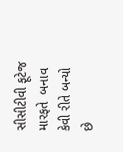સીસીટીવી ફૂટેજ મારફતે  બનાવ કેવી રીતે બન્યો છે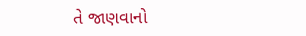તે જાણવાનો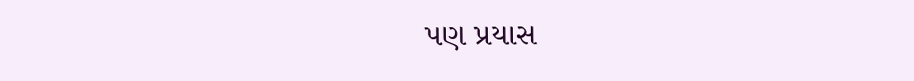પણ પ્રયાસ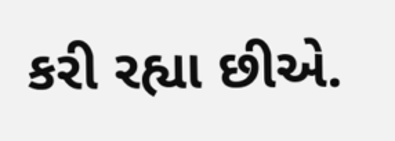કરી રહ્યા છીએ.